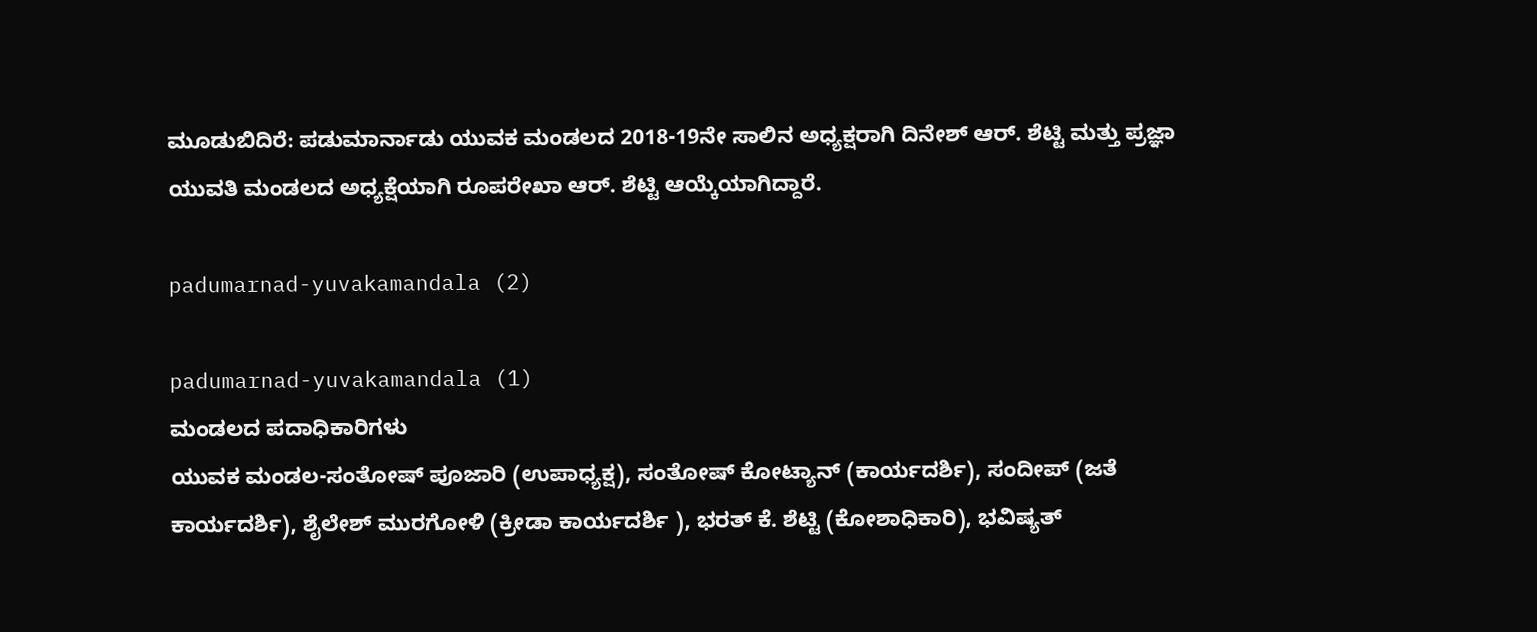ಮೂಡುಬಿದಿರೆ: ಪಡುಮಾರ್ನಾಡು ಯುವಕ ಮಂಡಲದ 2018-19ನೇ ಸಾಲಿನ ಅಧ್ಯಕ್ಷರಾಗಿ ದಿನೇಶ್ ಆರ್. ಶೆಟ್ಟಿ ಮತ್ತು ಪ್ರಜ್ಞಾ ಯುವತಿ ಮಂಡಲದ ಅಧ್ಯಕ್ಷೆಯಾಗಿ ರೂಪರೇಖಾ ಆರ್. ಶೆಟ್ಟಿ ಆಯ್ಕೆಯಾಗಿದ್ದಾರೆ.

padumarnad-yuvakamandala (2)

padumarnad-yuvakamandala (1)
ಮಂಡಲದ ಪದಾಧಿಕಾರಿಗಳು
ಯುವಕ ಮಂಡಲ-ಸಂತೋಷ್ ಪೂಜಾರಿ (ಉಪಾಧ್ಯಕ್ಷ), ಸಂತೋಷ್ ಕೋಟ್ಯಾನ್ (ಕಾರ್ಯದರ್ಶಿ), ಸಂದೀಪ್ (ಜತೆ ಕಾರ್ಯದರ್ಶಿ), ಶೈಲೇಶ್ ಮುರಗೋಳಿ (ಕ್ರೀಡಾ ಕಾರ್ಯದರ್ಶಿ ), ಭರತ್ ಕೆ. ಶೆಟ್ಟಿ (ಕೋಶಾಧಿಕಾರಿ), ಭವಿಷ್ಯತ್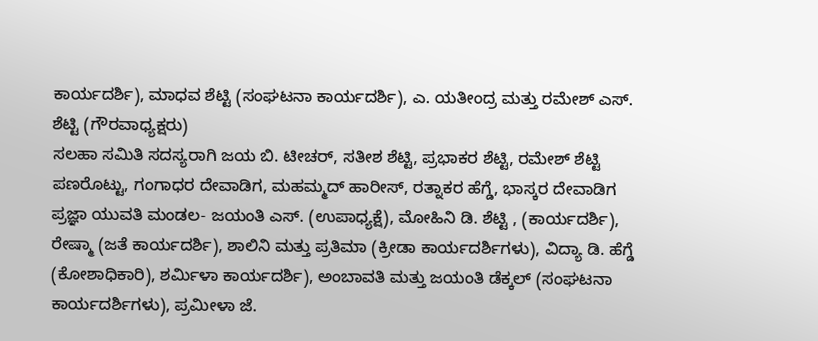ಕಾರ್ಯದರ್ಶಿ), ಮಾಧವ ಶೆಟ್ಟಿ (ಸಂಘಟನಾ ಕಾರ್ಯದರ್ಶಿ), ಎ. ಯತೀಂದ್ರ ಮತ್ತು ರಮೇಶ್ ಎಸ್. ಶೆಟ್ಟಿ (ಗೌರವಾಧ್ಯಕ್ಷರು)
ಸಲಹಾ ಸಮಿತಿ ಸದಸ್ಯರಾಗಿ ಜಯ ಬಿ. ಟೀಚರ್, ಸತೀಶ ಶೆಟ್ಟಿ, ಪ್ರಭಾಕರ ಶೆಟ್ಟಿ, ರಮೇಶ್ ಶೆಟ್ಟಿ ಪಣರೊಟ್ಟು, ಗಂಗಾಧರ ದೇವಾಡಿಗ, ಮಹಮ್ಮದ್ ಹಾರೀಸ್, ರತ್ನಾಕರ ಹೆಗ್ಡೆ, ಭಾಸ್ಕರ ದೇವಾಡಿಗ
ಪ್ರಜ್ಞಾ ಯುವತಿ ಮಂಡಲ- ಜಯಂತಿ ಎಸ್. (ಉಪಾಧ್ಯಕ್ಷೆ), ಮೋಹಿನಿ ಡಿ. ಶೆಟ್ಟಿ , (ಕಾರ್ಯದರ್ಶಿ), ರೇಷ್ಮಾ (ಜತೆ ಕಾರ್ಯದರ್ಶಿ), ಶಾಲಿನಿ ಮತ್ತು ಪ್ರತಿಮಾ (ಕ್ರೀಡಾ ಕಾರ್ಯದರ್ಶಿಗಳು), ವಿದ್ಯಾ ಡಿ. ಹೆಗ್ಡೆ (ಕೋಶಾಧಿಕಾರಿ), ಶರ್ಮಿಳಾ ಕಾರ್ಯದರ್ಶಿ), ಅಂಬಾವತಿ ಮತ್ತು ಜಯಂತಿ ಡೆಕ್ಕಲ್ (ಸಂಘಟನಾ ಕಾರ್ಯದರ್ಶಿಗಳು), ಪ್ರಮೀಳಾ ಜೆ.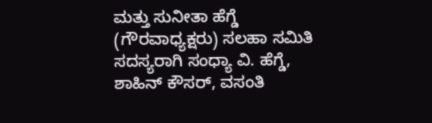ಮತ್ತು ಸುನೀತಾ ಹೆಗ್ಡೆ (ಗೌರವಾಧ್ಯಕ್ಷರು) ಸಲಹಾ ಸಮಿತಿ ಸದಸ್ಯರಾಗಿ ಸಂಧ್ಯಾ ವಿ. ಹೆಗ್ಡೆ, ಶಾಹಿನ್ ಕೌಸರ್, ವಸಂತಿ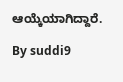ಆಯ್ಕೆಯಾಗಿದ್ದಾರೆ.

By suddi9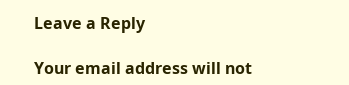Leave a Reply

Your email address will not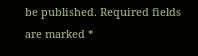be published. Required fields are marked *